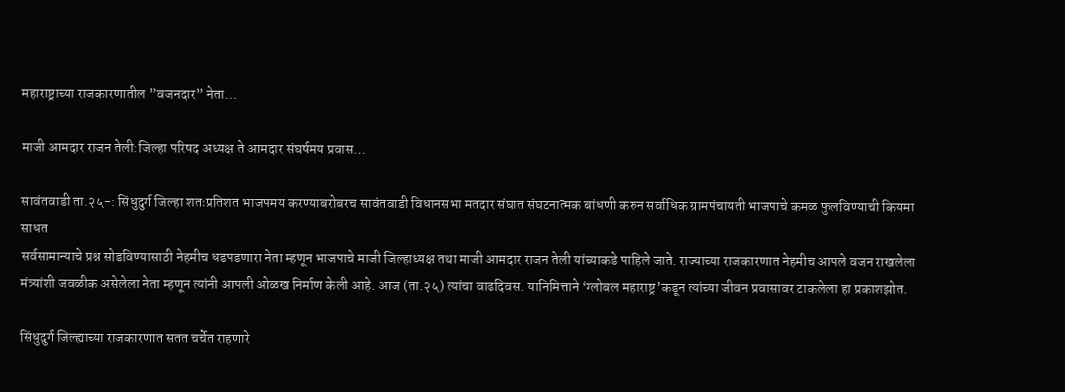महाराष्ट्राच्या राजकारणातील ”वजनदार” नेता…

माजी आमदार राजन तेली:जिल्हा परिषद अध्यक्ष ते आमदार संघर्षमय प्रवास…

सावंतवाडी ता.२५-: सिंधुदुर्ग जिल्हा शतःप्रतिशत भाजपमय करण्याबरोबरच सावंतवाडी विधानसभा मतदार संघात संघटनात्मक बांधणी करुन सर्वाधिक ग्रामपंचायती भाजपाचे कमळ फुलविण्याची कियमा साधत
सर्वसामान्याचे प्रश्न सोडविण्यासाठी नेहमीच धडपडणारा नेता म्हणून भाजपाचे माजी जिल्हाध्यक्ष तथा माजी आमदार राजन तेली यांच्याकडे पाहिले जाते. राज्याच्या राजकारणात नेहमीच आपले वजन राखलेला मंत्र्यांशी जवळीक असेलेला नेता म्हणून त्यांनी आपली ओळख निर्माण केली आहे. आज (ता.२५) त्यांचा वाढदिवस. यानिमित्ताने ‘ग्लोबल महाराष्ट्र’कडून त्यांच्या जीवन प्रवासावर टाकलेला हा प्रकाशझोत.

सिंधुदुर्ग जिल्ह्याच्या राजकारणात सतत चर्चेत राहणारे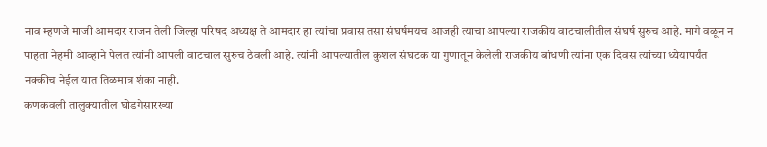नाव म्हणजे माजी आमदार राजन तेली जिल्हा परिषद अध्यक्ष ते आमदार हा त्यांचा प्रवास तसा संघर्षमयच आजही त्याचा आपल्या राजकीय वाटचालीतील संघर्ष सुरुच आहे. मागे वळून न पाहता नेहमी आव्हाने पेलत त्यांनी आपली वाटचाल सुरुच ठेवली आहे. त्यांनी आपल्यातील कुशल संघटक या गुणातून केलेली राजकीय बांधणी त्यांना एक दिवस त्यांच्या ध्येयापर्यंत नक्कीच नेईल यात तिळमात्र शंका नाही.
कणकवली तालुक्यातील घोडगेसारख्या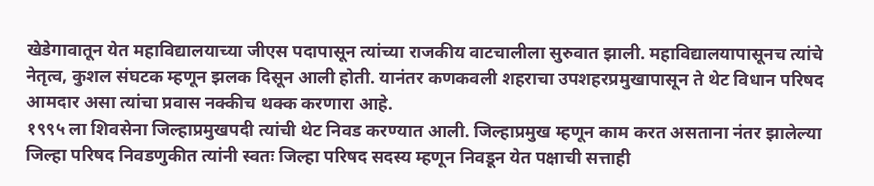खेडेगावातून येत महाविद्यालयाच्या जीएस पदापासून त्यांच्या राजकीय वाटचालीला सुरुवात झाली. महाविद्यालयापासूनच त्यांचे नेतृत्व, कुशल संघटक म्हणून झलक दिसून आली होती. यानंतर कणकवली शहराचा उपशहरप्रमुखापासून ते थेट विधान परिषद आमदार असा त्यांचा प्रवास नक्कीच थक्क करणारा आहे.
१९९५ ला शिवसेना जिल्हाप्रमुखपदी त्यांची थेट निवड करण्यात आली. जिल्हाप्रमुख म्हणून काम करत असताना नंतर झालेल्या जिल्हा परिषद निवडणुकीत त्यांनी स्वतः जिल्हा परिषद सदस्य म्हणून निवडून येत पक्षाची सत्ताही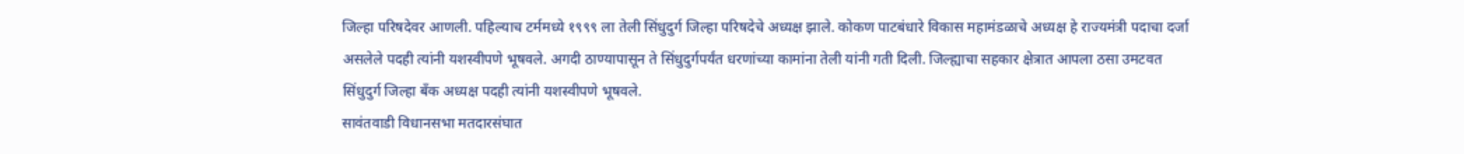जिल्हा परिषदेवर आणली. पहिल्याच टर्ममध्ये १९९९ ला तेली सिंधुदुर्ग जिल्हा परिषदेचे अध्यक्ष झाले. कोकण पाटबंधारे विकास महामंडळाचे अध्यक्ष हे राज्यमंत्री पदाचा दर्जा असलेले पदही त्यांनी यशस्वीपणे भूषवले. अगदी ठाण्यापासून ते सिंधुदुर्गपर्यंत धरणांच्या कामांना तेली यांनी गती दिली. जिल्ह्याचा सहकार क्षेत्रात आपला ठसा उमटवत सिंधुदुर्ग जिल्हा बँक अध्यक्ष पदही त्यांनी यशस्वीपणे भूषवले.
सावंतवाडी विधानसभा मतदारसंघात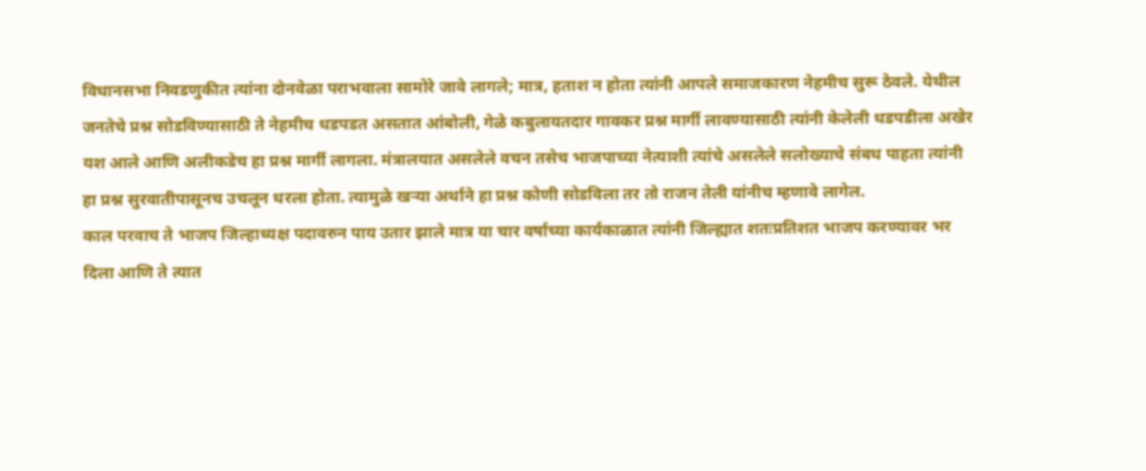विधानसभा निवडणुकीत त्यांना दोनवेळा पराभवाला सामोरे जावे लागले; मात्र, हताश न होता त्यांनी आपले समाजकारण नेहमीच सुरू ठेवले. येथील जनतेचे प्रश्न सोडविण्यासाठी ते नेहमीच धडपडत असतात आंबोली, गेळे कबुलायतदार गावकर प्रश्न मार्गी लावण्यासाठी त्यांनी केलेली धडपडीला अखेर यश आले आणि अलीकडेच हा प्रश्न मार्गी लागला. मंत्रालयात असलेले वचन तसेच भाजपाच्या नेत्याशी त्यांचे असलेले सलोख्याचे संबध पाहता त्यांनी हा प्रश्न सुरवातीपासूनच उचलून धरला होता. त्यामुळे खऱ्या अर्थाने हा प्रश्न कोणी सोडविला तर तो राजन तेली यांनीच म्हणावे लागेल.
काल परवाच ते भाजप जिल्हाध्यक्ष पदावरुन पाय उतार झाले मात्र या चार वर्षाच्या कार्यकाळात त्यांनी जिल्ह्यात शतःप्रतिशत भाजप करण्यावर भर दिला आणि ते त्यात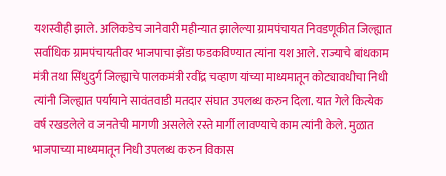यशस्वीही झाले. अलिकडेच जानेवारी महीन्यात झालेल्या ग्रामपंचायत निवडणूकीत जिल्ह्यात सर्वाधिक ग्रामपंचायतीवर भाजपाचा झेंडा फडकविण्यात त्यांना यश आले. राज्याचे बांधकाम मंत्री तथा सिंधुदुर्ग जिल्ह्याचे पालकमंत्री रवींद्र चव्हाण यांच्या माध्यमातून कोट्यावधीचा निधी त्यांनी जिल्ह्यात पर्यायाने सावंतवाडी मतदार संघात उपलब्ध करुन दिला. यात गेले कित्येक वर्ष रखडलेले व जनतेची मागणी असलेले रस्ते मार्गी लावण्याचे काम त्यांनी केले. मुळात भाजपाच्या माध्यमातून निधी उपलब्ध करुन विकास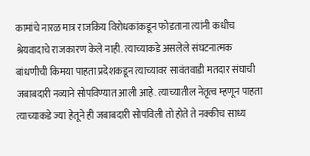कामांचे नारळ मात्र राजकिय विरोधकांकडून फोडताना त्यांनी कधीच श्रेयवादाचे राजकारण केले नाही. त्याच्याकडे असलेले संघटनात्मक बांधणीची किमया पाहता प्रदेशकडून त्याच्यावर सावंतवाडी मतदार संघाची जबाबदारी नव्याने सोपविण्यात आली आहे. त्याच्यातील नेतृत्व म्हणून पाहता त्याच्याकडे ज्या हेतूने ही जबाबदारी सोपविली तो होते ते नक्कीच साध्य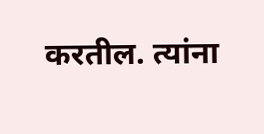करतील. त्यांना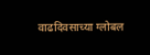वाढदिवसाच्या ग्लोबल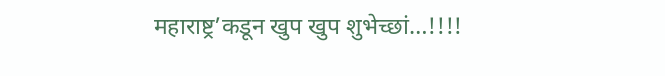महाराष्ट्र’कडून खुप खुप शुभेच्छां…!!!!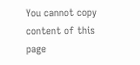You cannot copy content of this page